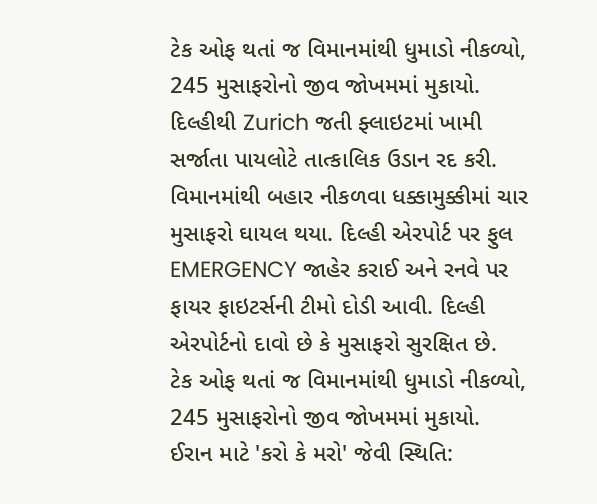ટેક ઓફ થતાં જ વિમાનમાંથી ધુમાડો નીકળ્યો, 245 મુસાફરોનો જીવ જોખમમાં મુકાયો.
દિલ્હીથી Zurich જતી ફ્લાઇટમાં ખામી સર્જાતા પાયલોટે તાત્કાલિક ઉડાન રદ કરી. વિમાનમાંથી બહાર નીકળવા ધક્કામુક્કીમાં ચાર મુસાફરો ઘાયલ થયા. દિલ્હી એરપોર્ટ પર ફુલ EMERGENCY જાહેર કરાઈ અને રનવે પર ફાયર ફાઇટર્સની ટીમો દોડી આવી. દિલ્હી એરપોર્ટનો દાવો છે કે મુસાફરો સુરક્ષિત છે.
ટેક ઓફ થતાં જ વિમાનમાંથી ધુમાડો નીકળ્યો, 245 મુસાફરોનો જીવ જોખમમાં મુકાયો.
ઈરાન માટે 'કરો કે મરો' જેવી સ્થિતિ: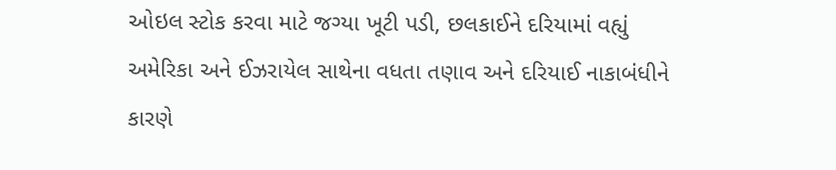ઓઇલ સ્ટોક કરવા માટે જગ્યા ખૂટી પડી, છલકાઈને દરિયામાં વહ્યું
અમેરિકા અને ઈઝરાયેલ સાથેના વધતા તણાવ અને દરિયાઈ નાકાબંધીને કારણે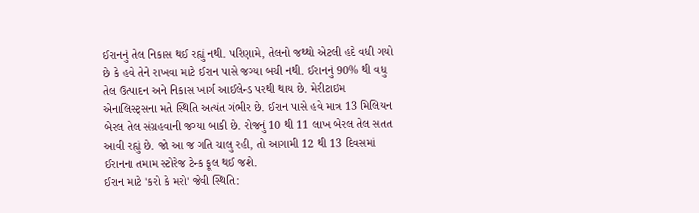ઈરાનનું તેલ નિકાસ થઈ રહ્યું નથી. પરિણામે, તેલનો જથ્થો એટલી હદે વધી ગયો છે કે હવે તેને રાખવા માટે ઈરાન પાસે જગ્યા બચી નથી. ઈરાનનું 90% થી વધુ તેલ ઉત્પાદન અને નિકાસ ખાર્ગ આઈલેન્ડ પરથી થાય છે. મેરીટાઇમ એનાલિસ્ટ્સના મતે સ્થિતિ અત્યંત ગંભીર છે. ઈરાન પાસે હવે માત્ર 13 મિલિયન બેરલ તેલ સંગ્રહવાની જગ્યા બાકી છે. રોજનું 10 થી 11 લાખ બેરલ તેલ સતત આવી રહ્યું છે. જો આ જ ગતિ ચાલુ રહી, તો આગામી 12 થી 13 દિવસમાં ઈરાનના તમામ સ્ટોરેજ ટેન્ક ફૂલ થઈ જશે.
ઈરાન માટે 'કરો કે મરો' જેવી સ્થિતિ: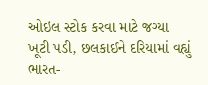ઓઇલ સ્ટોક કરવા માટે જગ્યા ખૂટી પડી, છલકાઈને દરિયામાં વહ્યું
ભારત-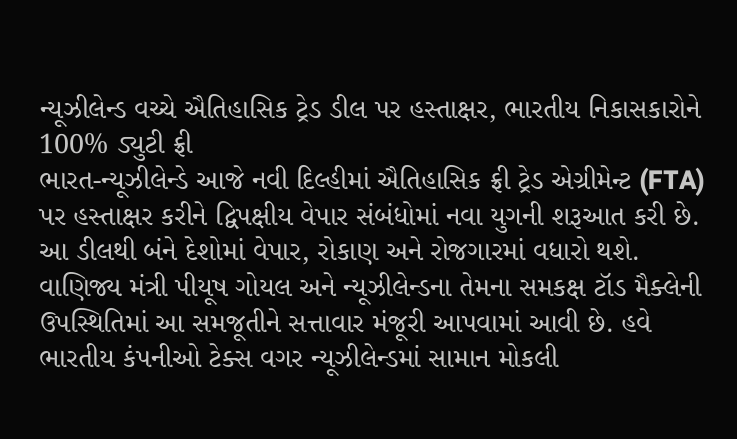ન્યૂઝીલેન્ડ વચ્ચે ઐતિહાસિક ટ્રેડ ડીલ પર હસ્તાક્ષર, ભારતીય નિકાસકારોને 100% ડ્યુટી ફ્રી
ભારત-ન્યૂઝીલેન્ડે આજે નવી દિલ્હીમાં ઐતિહાસિક ફ્રી ટ્રેડ એગ્રીમેન્ટ (FTA) પર હસ્તાક્ષર કરીને દ્વિપક્ષીય વેપાર સંબંધોમાં નવા યુગની શરૂઆત કરી છે. આ ડીલથી બંને દેશોમાં વેપાર, રોકાણ અને રોજગારમાં વધારો થશે. વાણિજ્ય મંત્રી પીયૂષ ગોયલ અને ન્યૂઝીલેન્ડના તેમના સમકક્ષ ટૉડ મૈક્લેની ઉપસ્થિતિમાં આ સમજૂતીને સત્તાવાર મંજૂરી આપવામાં આવી છે. હવે ભારતીય કંપનીઓ ટેક્સ વગર ન્યૂઝીલેન્ડમાં સામાન મોકલી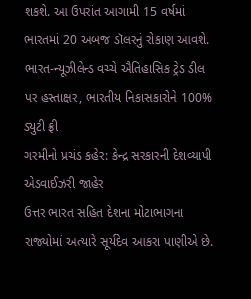શકશે. આ ઉપરાંત આગામી 15 વર્ષમાં ભારતમાં 20 અબજ ડૉલરનું રોકાણ આવશે.
ભારત-ન્યૂઝીલેન્ડ વચ્ચે ઐતિહાસિક ટ્રેડ ડીલ પર હસ્તાક્ષર, ભારતીય નિકાસકારોને 100% ડ્યુટી ફ્રી
ગરમીનો પ્રચંડ કહેર: કેન્દ્ર સરકારની દેશવ્યાપી એડવાઈઝરી જાહેર
ઉત્તર ભારત સહિત દેશના મોટાભાગના રાજ્યોમાં અત્યારે સૂર્યદેવ આકરા પાણીએ છે.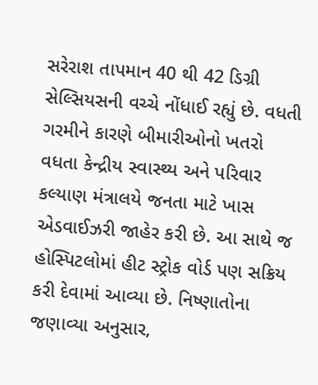સરેરાશ તાપમાન 40 થી 42 ડિગ્રી સેલ્સિયસની વચ્ચે નોંધાઈ રહ્યું છે. વધતી ગરમીને કારણે બીમારીઓનો ખતરો વધતા કેન્દ્રીય સ્વાસ્થ્ય અને પરિવાર કલ્યાણ મંત્રાલયે જનતા માટે ખાસ એડવાઈઝરી જાહેર કરી છે. આ સાથે જ હોસ્પિટલોમાં હીટ સ્ટ્રોક વોર્ડ પણ સક્રિય કરી દેવામાં આવ્યા છે. નિષ્ણાતોના જણાવ્યા અનુસાર,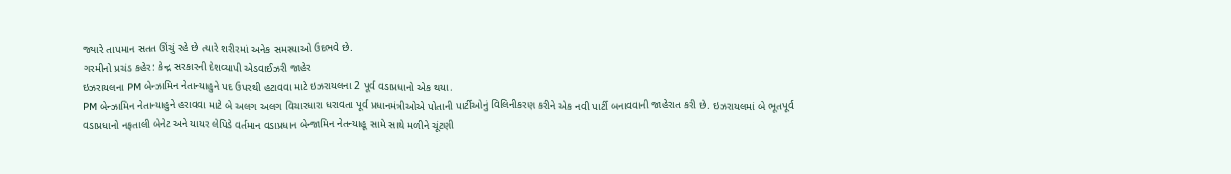જ્યારે તાપમાન સતત ઊંચું રહે છે ત્યારે શરીરમાં અનેક સમસ્યાઓ ઉદભવે છે.
ગરમીનો પ્રચંડ કહેર: કેન્દ્ર સરકારની દેશવ્યાપી એડવાઈઝરી જાહેર
ઇઝરાયલના PM બેન્ઝામિન નેતાન્યાહુને પદ ઉપરથી હટાવવા માટે ઇઝરાયલના 2 પૂર્વ વડાપ્રધાનો એક થયા.
PM બેન્ઝામિન નેતાન્યાહુને હરાવવા માટે બે અલગ અલગ વિચારધારા ધરાવતા પૂર્વ પ્રધાનમંત્રીઓએ પોતાની પાર્ટીઓનું વિલિનીકરણ કરીને એક નવી પાર્ટી બનાવવાની જાહેરાત કરી છે. ઇઝરાયલમાં બે ભૂતપૂર્વ વડાપ્રધાનો નફતાલી બેનેટ અને યાયર લેપિડે વર્તમાન વડાપ્રધાન બેન્જામિન નેતન્યાહૂ સામે સાથે મળીને ચૂંટણી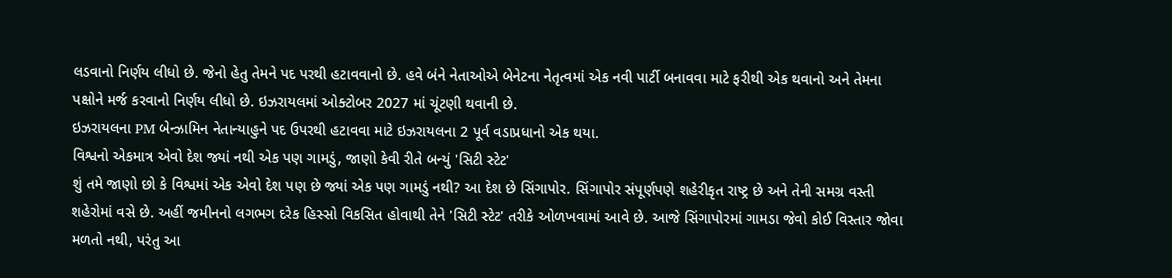લડવાનો નિર્ણય લીધો છે. જેનો હેતુ તેમને પદ પરથી હટાવવાનો છે. હવે બંને નેતાઓએ બેનેટના નેતૃત્વમાં એક નવી પાર્ટી બનાવવા માટે ફરીથી એક થવાનો અને તેમના પક્ષોને મર્જ કરવાનો નિર્ણય લીધો છે. ઇઝરાયલમાં ઓક્ટોબર 2027 માં ચૂંટણી થવાની છે.
ઇઝરાયલના PM બેન્ઝામિન નેતાન્યાહુને પદ ઉપરથી હટાવવા માટે ઇઝરાયલના 2 પૂર્વ વડાપ્રધાનો એક થયા.
વિશ્વનો એકમાત્ર એવો દેશ જ્યાં નથી એક પણ ગામડું, જાણો કેવી રીતે બન્યું 'સિટી સ્ટેટ'
શું તમે જાણો છો કે વિશ્વમાં એક એવો દેશ પણ છે જ્યાં એક પણ ગામડું નથી? આ દેશ છે સિંગાપોર. સિંગાપોર સંપૂર્ણપણે શહેરીકૃત રાષ્ટ્ર છે અને તેની સમગ્ર વસ્તી શહેરોમાં વસે છે. અહીં જમીનનો લગભગ દરેક હિસ્સો વિકસિત હોવાથી તેને 'સિટી સ્ટેટ' તરીકે ઓળખવામાં આવે છે. આજે સિંગાપોરમાં ગામડા જેવો કોઈ વિસ્તાર જોવા મળતો નથી, પરંતુ આ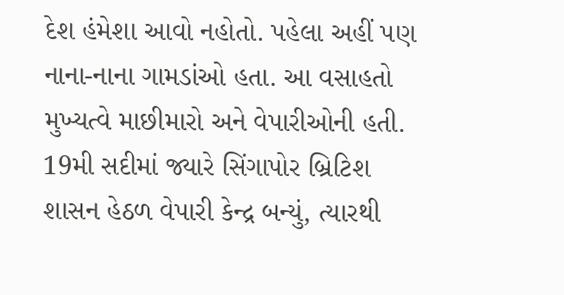દેશ હંમેશા આવો નહોતો. પહેલા અહીં પણ નાના-નાના ગામડાંઓ હતા. આ વસાહતો મુખ્યત્વે માછીમારો અને વેપારીઓની હતી. 19મી સદીમાં જ્યારે સિંગાપોર બ્રિટિશ શાસન હેઠળ વેપારી કેન્દ્ર બન્યું, ત્યારથી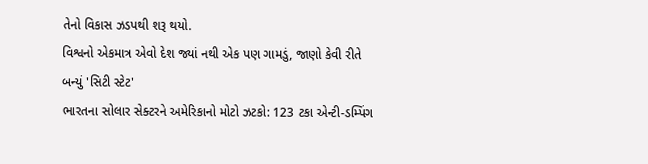તેનો વિકાસ ઝડપથી શરૂ થયો.
વિશ્વનો એકમાત્ર એવો દેશ જ્યાં નથી એક પણ ગામડું, જાણો કેવી રીતે બન્યું 'સિટી સ્ટેટ'
ભારતના સોલાર સેક્ટરને અમેરિકાનો મોટો ઝટકો: 123 ટકા એન્ટી-ડમ્પિંગ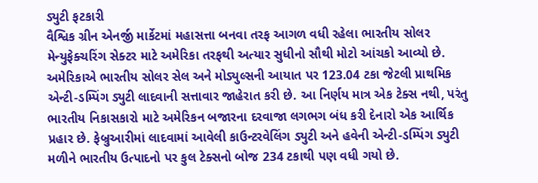ડ્યુટી ફટકારી
વૈશ્વિક ગ્રીન એનર્જી માર્કેટમાં મહાસત્તા બનવા તરફ આગળ વધી રહેલા ભારતીય સોલર મેન્યુફેક્ચરિંગ સેક્ટર માટે અમેરિકા તરફથી અત્યાર સુધીનો સૌથી મોટો આંચકો આવ્યો છે. અમેરિકાએ ભારતીય સોલર સેલ અને મોડ્યુલ્સની આયાત પર 123.04 ટકા જેટલી પ્રાથમિક એન્ટી-ડમ્પિંગ ડ્યુટી લાદવાની સત્તાવાર જાહેરાત કરી છે. આ નિર્ણય માત્ર એક ટેક્સ નથી, પરંતુ ભારતીય નિકાસકારો માટે અમેરિકન બજારના દરવાજા લગભગ બંધ કરી દેનારો એક આર્થિક પ્રહાર છે. ફેબ્રુઆરીમાં લાદવામાં આવેલી કાઉન્ટરવેલિંગ ડ્યુટી અને હવેની એન્ટી-ડમ્પિંગ ડ્યુટી મળીને ભારતીય ઉત્પાદનો પર કુલ ટેક્સનો બોજ 234 ટકાથી પણ વધી ગયો છે.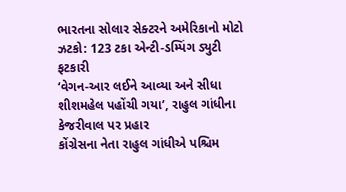ભારતના સોલાર સેક્ટરને અમેરિકાનો મોટો ઝટકો: 123 ટકા એન્ટી-ડમ્પિંગ ડ્યુટી ફટકારી
‘વેગન-આર લઈને આવ્યા અને સીધા શીશમહેલ પહોંચી ગયા’, રાહુલ ગાંધીના કેજરીવાલ પર પ્રહાર
કોંગ્રેસના નેતા રાહુલ ગાંધીએ પશ્ચિમ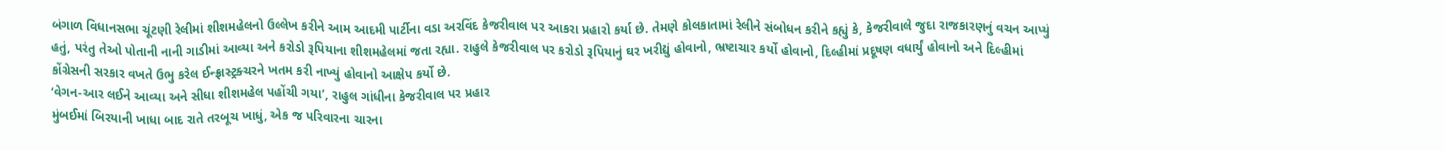બંગાળ વિધાનસભા ચૂંટણી રેલીમાં શીશમહેલનો ઉલ્લેખ કરીને આમ આદમી પાર્ટીના વડા અરવિંદ કેજરીવાલ પર આકરા પ્રહારો કર્યા છે. તેમણે કોલકાતામાં રેલીને સંબોધન કરીને કહ્યું કે, કેજરીવાલે જુદા રાજકારણનું વચન આપ્યું હતું, પરંતુ તેઓ પોતાની નાની ગાડીમાં આવ્યા અને કરોડો રૂપિયાના શીશમહેલમાં જતા રહ્યા. રાહુલે કેજરીવાલ પર કરોડો રૂપિયાનું ઘર ખરીદ્યું હોવાનો, ભ્રષ્ટાચાર કર્યો હોવાનો, દિલ્હીમાં પ્રદૂષણ વધાર્યું હોવાનો અને દિલ્હીમાં કોંગ્રેસની સરકાર વખતે ઉભુ કરેલ ઈન્ફ્રાસ્ટ્રક્ચરને ખતમ કરી નાખ્યું હોવાનો આક્ષેપ કર્યો છે.
‘વેગન-આર લઈને આવ્યા અને સીધા શીશમહેલ પહોંચી ગયા’, રાહુલ ગાંધીના કેજરીવાલ પર પ્રહાર
મુંબઈમાં બિરયાની ખાધા બાદ રાતે તરબૂચ ખાધું, એક જ પરિવારના ચારના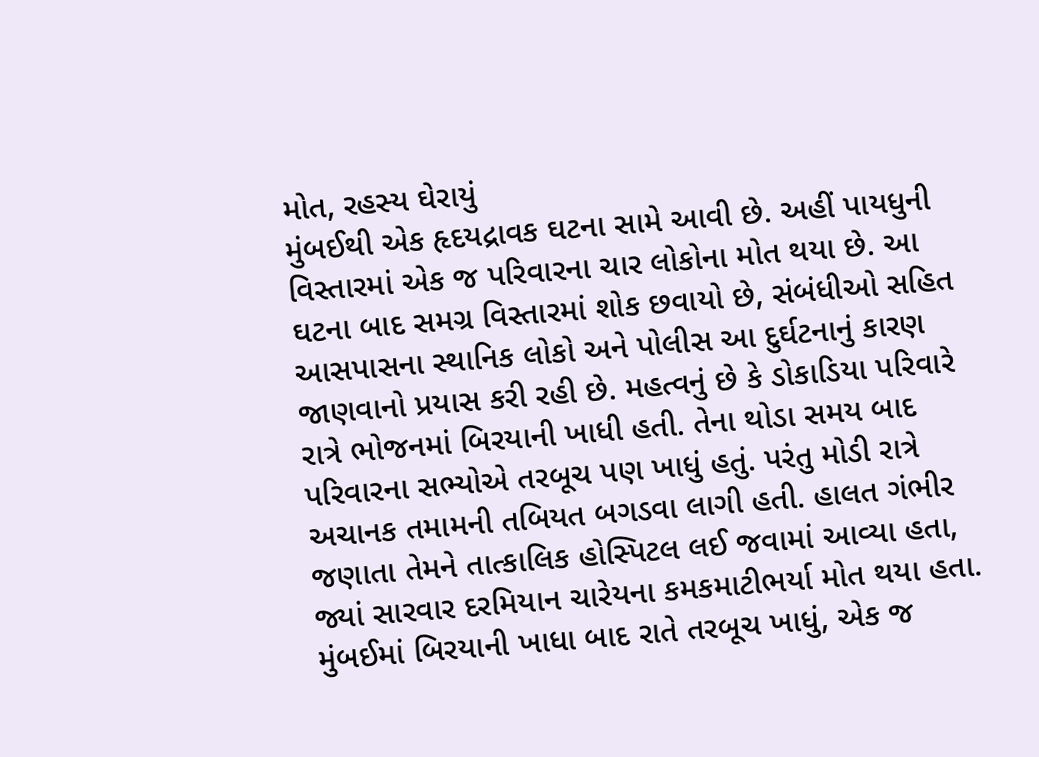મોત, રહસ્ય ઘેરાયું
મુંબઈથી એક હૃદયદ્રાવક ઘટના સામે આવી છે. અહીં પાયધુની વિસ્તારમાં એક જ પરિવારના ચાર લોકોના મોત થયા છે. આ ઘટના બાદ સમગ્ર વિસ્તારમાં શોક છવાયો છે, સંબંધીઓ સહિત આસપાસના સ્થાનિક લોકો અને પોલીસ આ દુર્ઘટનાનું કારણ જાણવાનો પ્રયાસ કરી રહી છે. મહત્વનું છે કે ડોકાડિયા પરિવારે રાત્રે ભોજનમાં બિરયાની ખાધી હતી. તેના થોડા સમય બાદ પરિવારના સભ્યોએ તરબૂચ પણ ખાધું હતું. પરંતુ મોડી રાત્રે અચાનક તમામની તબિયત બગડવા લાગી હતી. હાલત ગંભીર જણાતા તેમને તાત્કાલિક હોસ્પિટલ લઈ જવામાં આવ્યા હતા, જ્યાં સારવાર દરમિયાન ચારેયના કમકમાટીભર્યા મોત થયા હતા.
મુંબઈમાં બિરયાની ખાધા બાદ રાતે તરબૂચ ખાધું, એક જ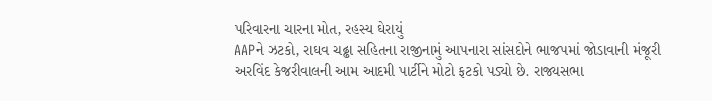પરિવારના ચારના મોત, રહસ્ય ઘેરાયું
AAPને ઝટકો, રાઘવ ચઢ્ઢા સહિતના રાજીનામું આપનારા સાંસદોને ભાજપમાં જોડાવાની મંજૂરી
અરવિંદ કેજરીવાલની આમ આદમી પાર્ટીને મોટો ફટકો પડ્યો છે. રાજ્યસભા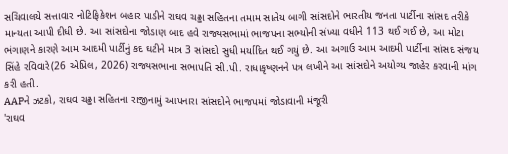સચિવાલયે સત્તાવાર નોટિફિકેશન બહાર પાડીને રાઘવ ચઢ્ઢા સહિતના તમામ સાતેય બાગી સાંસદોને ભારતીય જનતા પાર્ટીના સાંસદ તરીકે માન્યતા આપી દીધી છે. આ સાંસદોના જોડાણ બાદ હવે રાજ્યસભામાં ભાજપના સભ્યોની સંખ્યા વધીને 113 થઈ ગઈ છે, આ મોટા ભંગાણને કારણે આમ આદમી પાર્ટીનું કદ ઘટીને માત્ર 3 સાંસદો સુધી મર્યાદિત થઈ ગયું છે. આ અગાઉ આમ આદમી પાર્ટીના સાંસદ સંજય સિંહે રવિવારે(26 એપ્રિલ, 2026) રાજ્યસભાના સભાપતિ સી.પી. રાધાકૃષ્ણનને પત્ર લખીને આ સાંસદોને અયોગ્ય જાહેર કરવાની માંગ કરી હતી.
AAPને ઝટકો, રાઘવ ચઢ્ઢા સહિતના રાજીનામું આપનારા સાંસદોને ભાજપમાં જોડાવાની મંજૂરી
'રાઘવ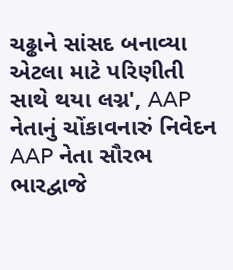ચઢ્ઢાને સાંસદ બનાવ્યા એટલા માટે પરિણીતી સાથે થયા લગ્ન', AAP નેતાનું ચોંકાવનારું નિવેદન
AAP નેતા સૌરભ ભારદ્વાજે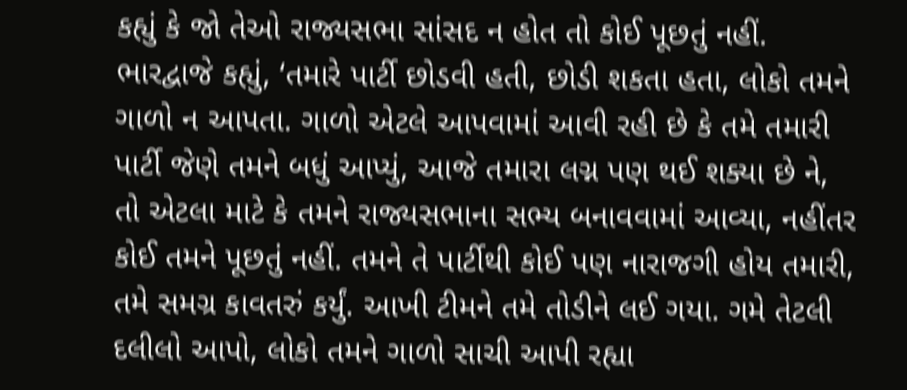કહ્યું કે જો તેઓ રાજ્યસભા સાંસદ ન હોત તો કોઈ પૂછતું નહીં. ભારદ્વાજે કહ્યું, ‘તમારે પાર્ટી છોડવી હતી, છોડી શકતા હતા, લોકો તમને ગાળો ન આપતા. ગાળો એટલે આપવામાં આવી રહી છે કે તમે તમારી પાર્ટી જેણે તમને બધું આપ્યું, આજે તમારા લગ્ન પણ થઈ શક્યા છે ને, તો એટલા માટે કે તમને રાજ્યસભાના સભ્ય બનાવવામાં આવ્યા, નહીંતર કોઈ તમને પૂછતું નહીં. તમને તે પાર્ટીથી કોઈ પણ નારાજગી હોય તમારી, તમે સમગ્ર કાવતરું કર્યું. આખી ટીમને તમે તોડીને લઈ ગયા. ગમે તેટલી દલીલો આપો, લોકો તમને ગાળો સાચી આપી રહ્યા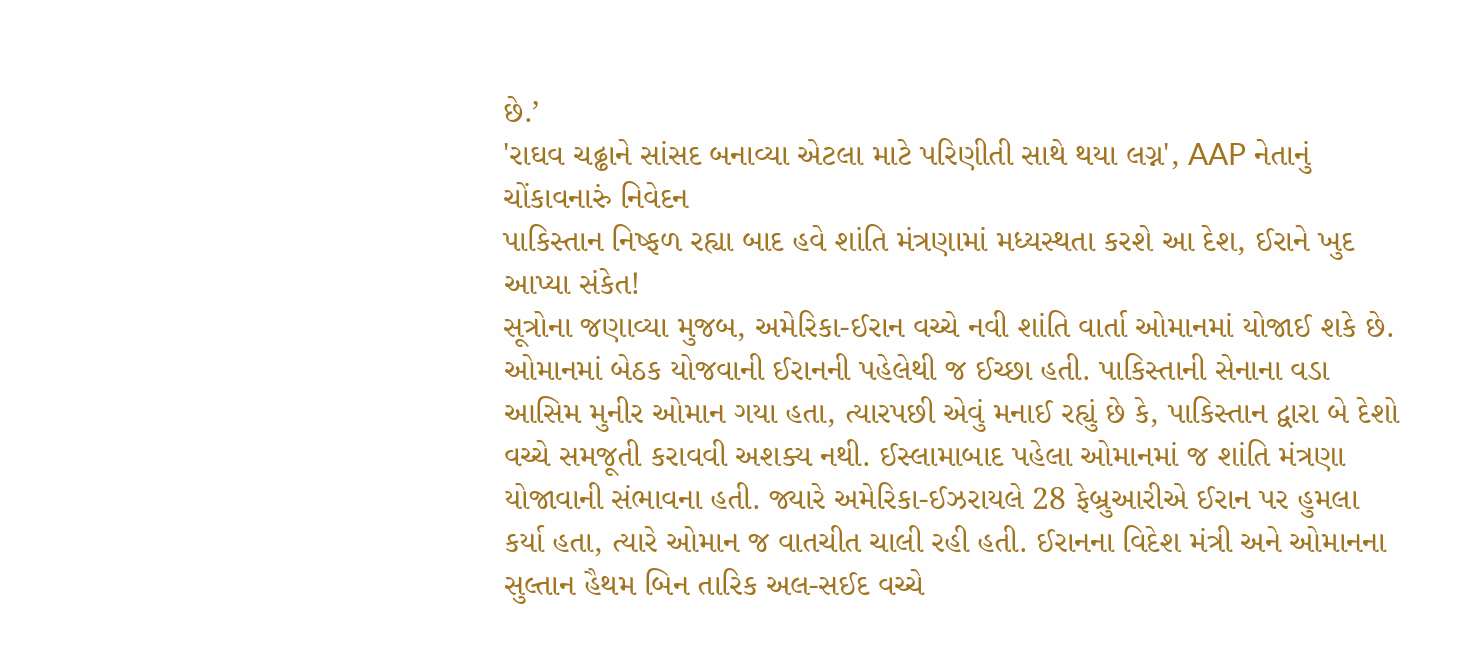છે.’
'રાઘવ ચઢ્ઢાને સાંસદ બનાવ્યા એટલા માટે પરિણીતી સાથે થયા લગ્ન', AAP નેતાનું ચોંકાવનારું નિવેદન
પાકિસ્તાન નિષ્ફળ રહ્યા બાદ હવે શાંતિ મંત્રણામાં મધ્યસ્થતા કરશે આ દેશ, ઈરાને ખુદ આપ્યા સંકેત!
સૂત્રોના જણાવ્યા મુજબ, અમેરિકા-ઈરાન વચ્ચે નવી શાંતિ વાર્તા ઓમાનમાં યોજાઈ શકે છે. ઓમાનમાં બેઠક યોજવાની ઈરાનની પહેલેથી જ ઈચ્છા હતી. પાકિસ્તાની સેનાના વડા આસિમ મુનીર ઓમાન ગયા હતા, ત્યારપછી એવું મનાઈ રહ્યું છે કે, પાકિસ્તાન દ્વારા બે દેશો વચ્ચે સમજૂતી કરાવવી અશક્ય નથી. ઈસ્લામાબાદ પહેલા ઓમાનમાં જ શાંતિ મંત્રણા યોજાવાની સંભાવના હતી. જ્યારે અમેરિકા-ઈઝરાયલે 28 ફેબ્રુઆરીએ ઈરાન પર હુમલા કર્યા હતા, ત્યારે ઓમાન જ વાતચીત ચાલી રહી હતી. ઈરાનના વિદેશ મંત્રી અને ઓમાનના સુલ્તાન હૈથમ બિન તારિક અલ-સઈદ વચ્ચે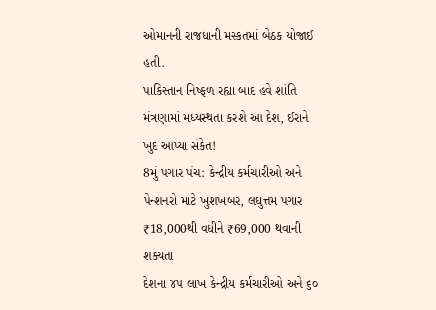ઓમાનની રાજધાની મસ્કતમાં બેઠક યોજાઈ હતી.
પાકિસ્તાન નિષ્ફળ રહ્યા બાદ હવે શાંતિ મંત્રણામાં મધ્યસ્થતા કરશે આ દેશ, ઈરાને ખુદ આપ્યા સંકેત!
8મું પગાર પંચ: કેન્દ્રીય કર્મચારીઓ અને પેન્શનરો માટે ખુશખબર, લઘુત્તમ પગાર ₹18,000થી વધીને ₹69,000 થવાની શક્યતા
દેશના ૪૫ લાખ કેન્દ્રીય કર્મચારીઓ અને ૬૦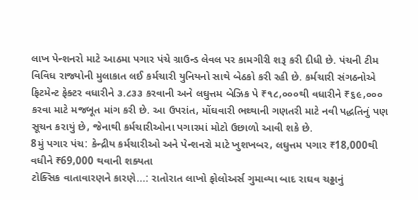લાખ પેન્શનરો માટે આઠમા પગાર પંચે ગ્રાઉન્ડ લેવલ પર કામગીરી શરૂ કરી દીધી છે. પંચની ટીમ વિવિધ રાજ્યોની મુલાકાત લઈ કર્મચારી યુનિયનો સાથે બેઠકો કરી રહી છે. કર્મચારી સંગઠનોએ ફિટમેન્ટ ફેક્ટર વધારીને ૩.૮૩૩ કરવાની અને લઘુત્તમ બેઝિક પે ₹૧૮,૦૦૦થી વધારીને ₹૬૯,૦૦૦ કરવા માટે મજબૂત માંગ કરી છે. આ ઉપરાંત, મોંઘવારી ભથ્થાની ગણતરી માટે નવી પદ્ધતિનું પણ સૂચન કરાયું છે, જેનાથી કર્મચારીઓના પગારમાં મોટો ઉછાળો આવી શકે છે.
8મું પગાર પંચ: કેન્દ્રીય કર્મચારીઓ અને પેન્શનરો માટે ખુશખબર, લઘુત્તમ પગાર ₹18,000થી વધીને ₹69,000 થવાની શક્યતા
ટોક્સિક વાતાવારણને કારણે...: રાતોરાત લાખો ફોલોઅર્સ ગુમાવ્યા બાદ રાઘવ ચઢ્ઢાનું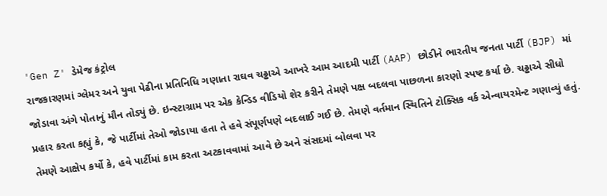'Gen Z' ડેમેજ કંટ્રોલ
રાજકારણમાં ગ્લેમર અને યુવા પેઢીના પ્રતિનિધિ ગણાતા રાઘવ ચઢ્ઢાએ આખરે આમ આદમી પાર્ટી (AAP) છોડીને ભારતીય જનતા પાર્ટી (BJP) માં જોડાવા અંગે પોતાનું મૌન તોડ્યું છે. ઇન્સ્ટાગ્રામ પર એક કેન્ડિડ વીડિયો શેર કરીને તેમણે પક્ષ બદલવા પાછળના કારણો સ્પષ્ટ કર્યા છે. ચઢ્ઢાએ સીધો પ્રહાર કરતા કહ્યું કે, જે પાર્ટીમાં તેઓ જોડાયા હતા તે હવે સંપૂર્ણપણે બદલાઈ ગઈ છે. તેમણે વર્તમાન સ્થિતિને ટોક્સિક વર્ક એન્વાયરમેન્ટ ગણાવ્યું હતું. તેમણે આક્ષેપ કર્યો કે, હવે પાર્ટીમાં કામ કરતા અટકાવવામાં આવે છે અને સંસદમાં બોલવા પર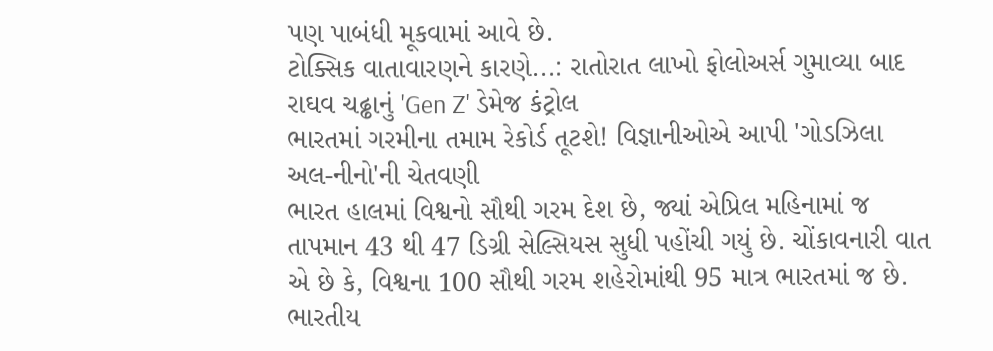પણ પાબંધી મૂકવામાં આવે છે.
ટોક્સિક વાતાવારણને કારણે...: રાતોરાત લાખો ફોલોઅર્સ ગુમાવ્યા બાદ રાઘવ ચઢ્ઢાનું 'Gen Z' ડેમેજ કંટ્રોલ
ભારતમાં ગરમીના તમામ રેકોર્ડ તૂટશે! વિજ્ઞાનીઓએ આપી 'ગોડઝિલા અલ-નીનો'ની ચેતવણી
ભારત હાલમાં વિશ્વનો સૌથી ગરમ દેશ છે, જ્યાં એપ્રિલ મહિનામાં જ તાપમાન 43 થી 47 ડિગ્રી સેલ્સિયસ સુધી પહોંચી ગયું છે. ચોંકાવનારી વાત એ છે કે, વિશ્વના 100 સૌથી ગરમ શહેરોમાંથી 95 માત્ર ભારતમાં જ છે. ભારતીય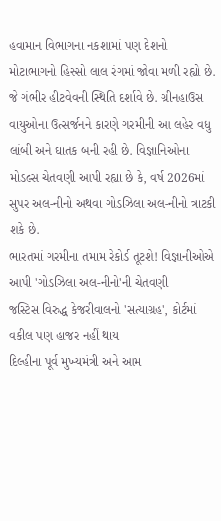હવામાન વિભાગના નકશામાં પણ દેશનો મોટાભાગનો હિસ્સો લાલ રંગમાં જોવા મળી રહ્યો છે. જે ગંભીર હીટવેવની સ્થિતિ દર્શાવે છે. ગ્રીનહાઉસ વાયુઓના ઉત્સર્જનને કારણે ગરમીની આ લહેર વધુ લાંબી અને ઘાતક બની રહી છે. વિજ્ઞાનિઓના મોડલ્સ ચેતવણી આપી રહ્યા છે કે, વર્ષ 2026માં સુપર અલ-નીનો અથવા ગોડઝિલા અલ-નીનો ત્રાટકી શકે છે.
ભારતમાં ગરમીના તમામ રેકોર્ડ તૂટશે! વિજ્ઞાનીઓએ આપી 'ગોડઝિલા અલ-નીનો'ની ચેતવણી
જસ્ટિસ વિરુદ્ધ કેજરીવાલનો 'સત્યાગ્રહ', કોર્ટમાં વકીલ પણ હાજર નહીં થાય
દિલ્હીના પૂર્વ મુખ્યમંત્રી અને આમ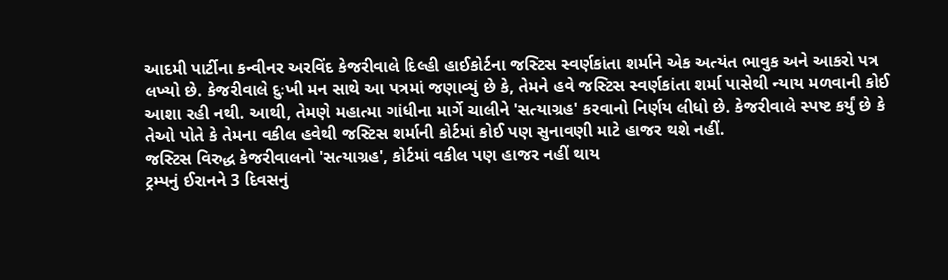આદમી પાર્ટીના કન્વીનર અરવિંદ કેજરીવાલે દિલ્હી હાઈકોર્ટના જસ્ટિસ સ્વર્ણકાંતા શર્માને એક અત્યંત ભાવુક અને આકરો પત્ર લખ્યો છે. કેજરીવાલે દુઃખી મન સાથે આ પત્રમાં જણાવ્યું છે કે, તેમને હવે જસ્ટિસ સ્વર્ણકાંતા શર્મા પાસેથી ન્યાય મળવાની કોઈ આશા રહી નથી. આથી, તેમણે મહાત્મા ગાંધીના માર્ગે ચાલીને 'સત્યાગ્રહ' કરવાનો નિર્ણય લીધો છે. કેજરીવાલે સ્પષ્ટ કર્યું છે કે તેઓ પોતે કે તેમના વકીલ હવેથી જસ્ટિસ શર્માની કોર્ટમાં કોઈ પણ સુનાવણી માટે હાજર થશે નહીં.
જસ્ટિસ વિરુદ્ધ કેજરીવાલનો 'સત્યાગ્રહ', કોર્ટમાં વકીલ પણ હાજર નહીં થાય
ટ્રમ્પનું ઈરાનને 3 દિવસનું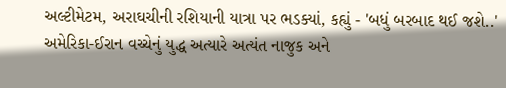અલ્ટીમેટમ, અરાઘચીની રશિયાની યાત્રા પર ભડક્યાં, કહ્યું - 'બધું બરબાદ થઈ જશે..'
અમેરિકા-ઈરાન વચ્ચેનું યુદ્ધ અત્યારે અત્યંત નાજુક અને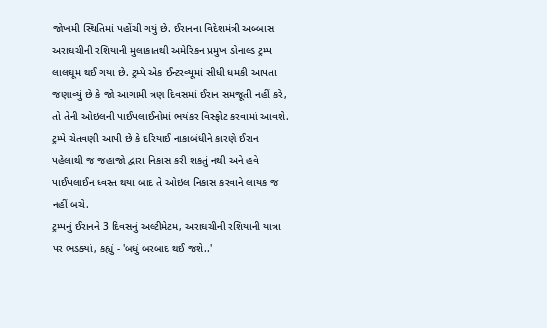જોખમી સ્થિતિમાં પહોંચી ગયું છે. ઈરાનના વિદેશમંત્રી અબ્બાસ અરાઘચીની રશિયાની મુલાકાતથી અમેરિકન પ્રમુખ ડોનાલ્ડ ટ્રમ્પ લાલઘૂમ થઈ ગયા છે. ટ્રમ્પે એક ઈન્ટરવ્યૂમાં સીધી ધમકી આપતા જણાવ્યું છે કે જો આગામી ત્રણ દિવસમાં ઈરાન સમજૂતી નહીં કરે, તો તેની ઓઇલની પાઈપલાઈનોમાં ભયંકર વિસ્ફોટ કરવામાં આવશે. ટ્રમ્પે ચેતવણી આપી છે કે દરિયાઈ નાકાબંધીને કારણે ઈરાન પહેલાથી જ જહાજો દ્વારા નિકાસ કરી શકતું નથી અને હવે પાઈપલાઈન ધ્વસ્ત થયા બાદ તે ઓઇલ નિકાસ કરવાને લાયક જ નહીં બચે.
ટ્રમ્પનું ઈરાનને 3 દિવસનું અલ્ટીમેટમ, અરાઘચીની રશિયાની યાત્રા પર ભડક્યાં, કહ્યું - 'બધું બરબાદ થઈ જશે..'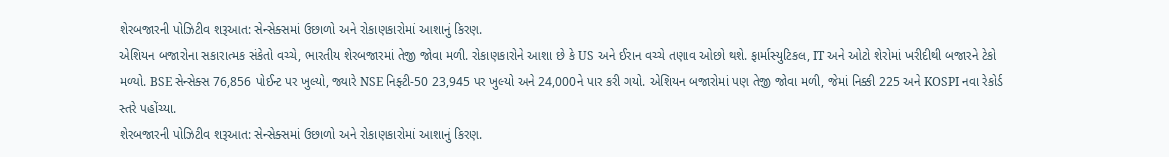શેરબજારની પોઝિટીવ શરૂઆત: સેન્સેક્સમાં ઉછાળો અને રોકાણકારોમાં આશાનું કિરણ.
એશિયન બજારોના સકારાત્મક સંકેતો વચ્ચે, ભારતીય શેરબજારમાં તેજી જોવા મળી. રોકાણકારોને આશા છે કે US અને ઈરાન વચ્ચે તણાવ ઓછો થશે. ફાર્માસ્યુટિકલ, IT અને ઓટો શેરોમાં ખરીદીથી બજારને ટેકો મળ્યો. BSE સેન્સેક્સ 76,856 પોઈન્ટ પર ખુલ્યો, જ્યારે NSE નિફ્ટી-50 23,945 પર ખુલ્યો અને 24,000ને પાર કરી ગયો. એશિયન બજારોમાં પણ તેજી જોવા મળી, જેમાં નિક્કી 225 અને KOSPI નવા રેકોર્ડ સ્તરે પહોંચ્યા.
શેરબજારની પોઝિટીવ શરૂઆત: સેન્સેક્સમાં ઉછાળો અને રોકાણકારોમાં આશાનું કિરણ.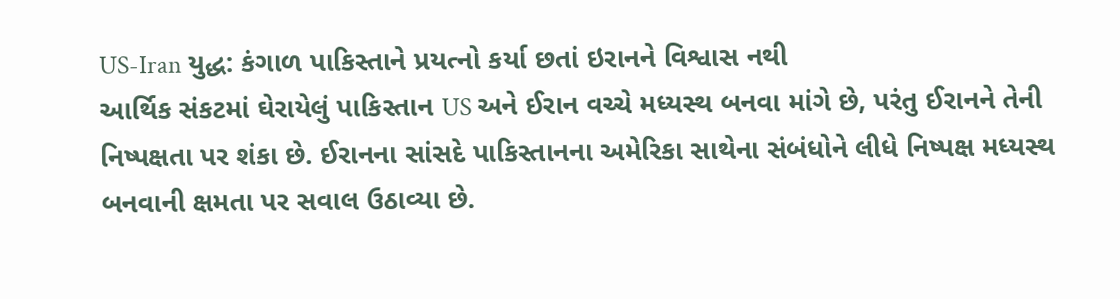US-Iran યુદ્ધ: કંગાળ પાકિસ્તાને પ્રયત્નો કર્યા છતાં ઇરાનને વિશ્વાસ નથી
આર્થિક સંકટમાં ઘેરાયેલું પાકિસ્તાન US અને ઈરાન વચ્ચે મધ્યસ્થ બનવા માંગે છે, પરંતુ ઈરાનને તેની નિષ્પક્ષતા પર શંકા છે. ઈરાનના સાંસદે પાકિસ્તાનના અમેરિકા સાથેના સંબંધોને લીધે નિષ્પક્ષ મધ્યસ્થ બનવાની ક્ષમતા પર સવાલ ઉઠાવ્યા છે.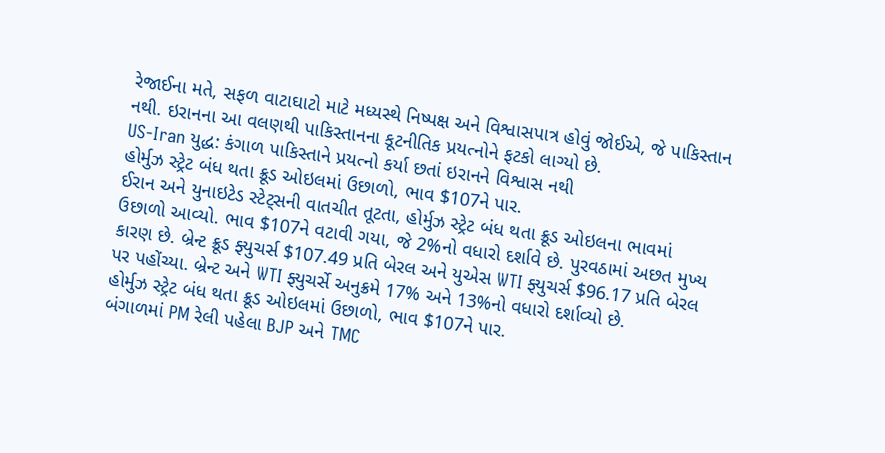રેજાઈના મતે, સફળ વાટાઘાટો માટે મધ્યસ્થે નિષ્પક્ષ અને વિશ્વાસપાત્ર હોવું જોઈએ, જે પાકિસ્તાન નથી. ઇરાનના આ વલણથી પાકિસ્તાનના કૂટનીતિક પ્રયત્નોને ફટકો લાગ્યો છે.
US-Iran યુદ્ધ: કંગાળ પાકિસ્તાને પ્રયત્નો કર્યા છતાં ઇરાનને વિશ્વાસ નથી
હોર્મુઝ સ્ટ્રેટ બંધ થતા ક્રૂડ ઓઇલમાં ઉછાળો, ભાવ $107ને પાર.
ઈરાન અને યુનાઇટેડ સ્ટેટ્સની વાતચીત તૂટતા, હોર્મુઝ સ્ટ્રેટ બંધ થતા ક્રૂડ ઓઇલના ભાવમાં ઉછાળો આવ્યો. ભાવ $107ને વટાવી ગયા, જે 2%નો વધારો દર્શાવે છે. પુરવઠામાં અછત મુખ્ય કારણ છે. બ્રેન્ટ ક્રૂડ ફ્યુચર્સ $107.49 પ્રતિ બેરલ અને યુએસ WTI ફ્યુચર્સ $96.17 પ્રતિ બેરલ પર પહોંચ્યા. બ્રેન્ટ અને WTI ફ્યુચર્સે અનુક્રમે 17% અને 13%નો વધારો દર્શાવ્યો છે.
હોર્મુઝ સ્ટ્રેટ બંધ થતા ક્રૂડ ઓઇલમાં ઉછાળો, ભાવ $107ને પાર.
બંગાળમાં PM રેલી પહેલા BJP અને TMC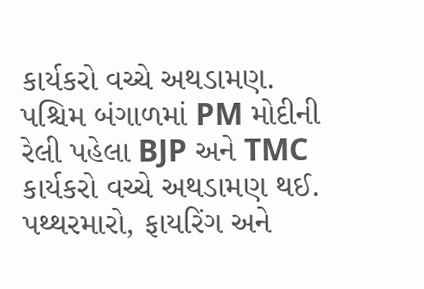કાર્યકરો વચ્ચે અથડામણ.
પશ્ચિમ બંગાળમાં PM મોદીની રેલી પહેલા BJP અને TMC કાર્યકરો વચ્ચે અથડામણ થઈ. પથ્થરમારો, ફાયરિંગ અને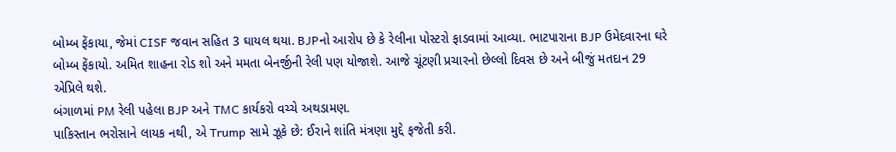બોમ્બ ફેંકાયા, જેમાં CISF જવાન સહિત 3 ઘાયલ થયા. BJPનો આરોપ છે કે રેલીના પોસ્ટરો ફાડવામાં આવ્યા. ભાટપારાના BJP ઉમેદવારના ઘરે બોમ્બ ફેંકાયો. અમિત શાહના રોડ શો અને મમતા બેનર્જીની રેલી પણ યોજાશે. આજે ચૂંટણી પ્રચારનો છેલ્લો દિવસ છે અને બીજું મતદાન 29 એપ્રિલે થશે.
બંગાળમાં PM રેલી પહેલા BJP અને TMC કાર્યકરો વચ્ચે અથડામણ.
પાકિસ્તાન ભરોસાને લાયક નથી, એ Trump સામે ઝૂકે છે: ઈરાને શાંતિ મંત્રણા મુદ્દે ફજેતી કરી.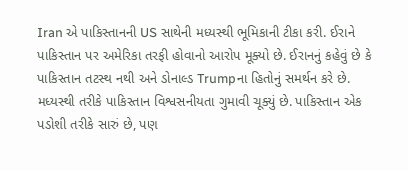Iran એ પાકિસ્તાનની US સાથેની મધ્યસ્થી ભૂમિકાની ટીકા કરી. ઈરાને પાકિસ્તાન પર અમેરિકા તરફી હોવાનો આરોપ મૂક્યો છે. ઈરાનનું કહેવું છે કે પાકિસ્તાન તટસ્થ નથી અને ડોનાલ્ડ Trumpના હિતોનું સમર્થન કરે છે. મધ્યસ્થી તરીકે પાકિસ્તાન વિશ્વસનીયતા ગુમાવી ચૂક્યું છે. પાકિસ્તાન એક પડોશી તરીકે સારું છે, પણ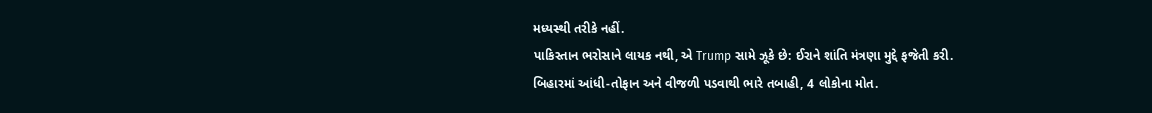મધ્યસ્થી તરીકે નહીં.
પાકિસ્તાન ભરોસાને લાયક નથી, એ Trump સામે ઝૂકે છે: ઈરાને શાંતિ મંત્રણા મુદ્દે ફજેતી કરી.
બિહારમાં આંધી-તોફાન અને વીજળી પડવાથી ભારે તબાહી, 4 લોકોના મોત.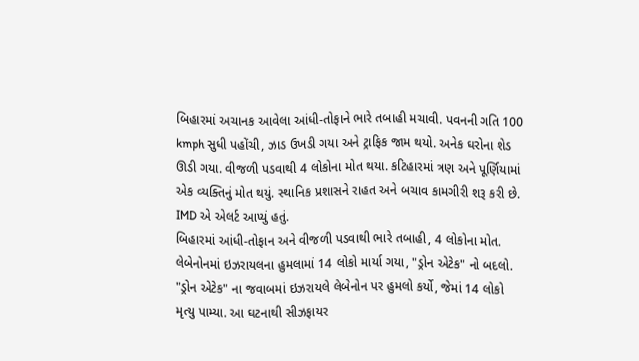બિહારમાં અચાનક આવેલા આંધી-તોફાને ભારે તબાહી મચાવી. પવનની ગતિ 100 kmph સુધી પહોંચી, ઝાડ ઉખડી ગયા અને ટ્રાફિક જામ થયો. અનેક ઘરોના શેડ ઊડી ગયા. વીજળી પડવાથી 4 લોકોના મોત થયા. કટિહારમાં ત્રણ અને પૂર્ણિયામાં એક વ્યક્તિનું મોત થયું. સ્થાનિક પ્રશાસને રાહત અને બચાવ કામગીરી શરૂ કરી છે. IMD એ એલર્ટ આપ્યું હતું.
બિહારમાં આંધી-તોફાન અને વીજળી પડવાથી ભારે તબાહી, 4 લોકોના મોત.
લેબેનોનમાં ઇઝરાયલના હુમલામાં 14 લોકો માર્યા ગયા, "ડ્રોન એટેક" નો બદલો.
"ડ્રોન એટેક" ના જવાબમાં ઇઝરાયલે લેબેનોન પર હુમલો કર્યો, જેમાં 14 લોકો મૃત્યુ પામ્યા. આ ઘટનાથી સીઝફાયર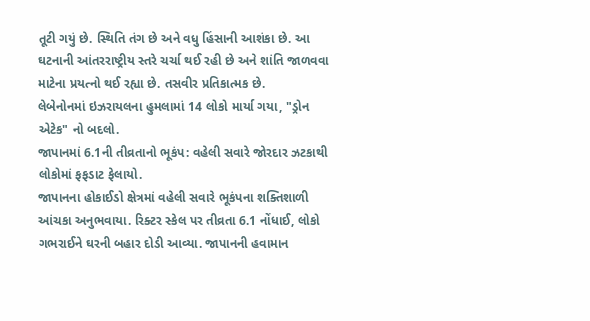તૂટી ગયું છે. સ્થિતિ તંગ છે અને વધુ હિંસાની આશંકા છે. આ ઘટનાની આંતરરાષ્ટ્રીય સ્તરે ચર્ચા થઈ રહી છે અને શાંતિ જાળવવા માટેના પ્રયત્નો થઈ રહ્યા છે. તસવીર પ્રતિકાત્મક છે.
લેબેનોનમાં ઇઝરાયલના હુમલામાં 14 લોકો માર્યા ગયા, "ડ્રોન એટેક" નો બદલો.
જાપાનમાં 6.1ની તીવ્રતાનો ભૂકંપ: વહેલી સવારે જોરદાર ઝટકાથી લોકોમાં ફફડાટ ફેલાયો.
જાપાનના હોકાઈડો ક્ષેત્રમાં વહેલી સવારે ભૂકંપના શક્તિશાળી આંચકા અનુભવાયા. રિક્ટર સ્કેલ પર તીવ્રતા 6.1 નોંધાઈ, લોકો ગભરાઈને ઘરની બહાર દોડી આવ્યા. જાપાનની હવામાન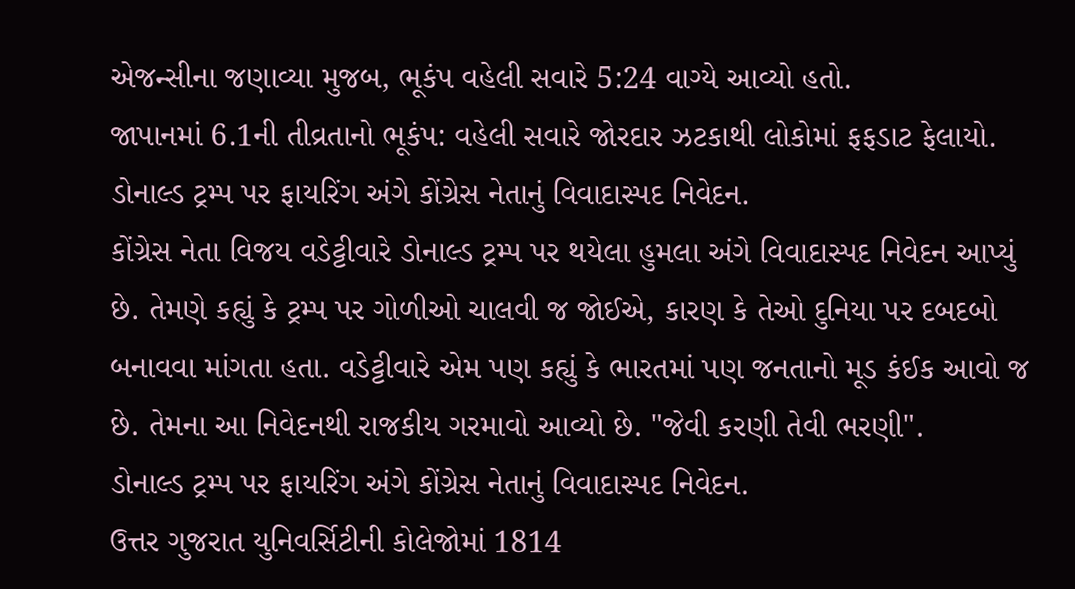એજન્સીના જણાવ્યા મુજબ, ભૂકંપ વહેલી સવારે 5:24 વાગ્યે આવ્યો હતો.
જાપાનમાં 6.1ની તીવ્રતાનો ભૂકંપ: વહેલી સવારે જોરદાર ઝટકાથી લોકોમાં ફફડાટ ફેલાયો.
ડોનાલ્ડ ટ્રમ્પ પર ફાયરિંગ અંગે કોંગ્રેસ નેતાનું વિવાદાસ્પદ નિવેદન.
કોંગ્રેસ નેતા વિજય વડેટ્ટીવારે ડોનાલ્ડ ટ્રમ્પ પર થયેલા હુમલા અંગે વિવાદાસ્પદ નિવેદન આપ્યું છે. તેમણે કહ્યું કે ટ્રમ્પ પર ગોળીઓ ચાલવી જ જોઈએ, કારણ કે તેઓ દુનિયા પર દબદબો બનાવવા માંગતા હતા. વડેટ્ટીવારે એમ પણ કહ્યું કે ભારતમાં પણ જનતાનો મૂડ કંઈક આવો જ છે. તેમના આ નિવેદનથી રાજકીય ગરમાવો આવ્યો છે. "જેવી કરણી તેવી ભરણી".
ડોનાલ્ડ ટ્રમ્પ પર ફાયરિંગ અંગે કોંગ્રેસ નેતાનું વિવાદાસ્પદ નિવેદન.
ઉત્તર ગુજરાત યુનિવર્સિટીની કોલેજોમાં 1814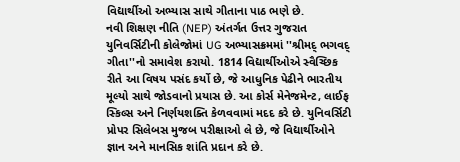વિદ્યાર્થીઓ અભ્યાસ સાથે ગીતાના પાઠ ભણે છે.
નવી શિક્ષણ નીતિ (NEP) અંતર્ગત ઉત્તર ગુજરાત યુનિવર્સિટીની કોલેજોમાં UG અભ્યાસક્રમમાં ''શ્રીમદ્ ભગવદ્ ગીતા''નો સમાવેશ કરાયો. 1814 વિદ્યાર્થીઓએ સ્વૈચ્છિક રીતે આ વિષય પસંદ કર્યો છે, જે આધુનિક પેઢીને ભારતીય મૂલ્યો સાથે જોડવાનો પ્રયાસ છે. આ કોર્સ મેનેજમેન્ટ, લાઈફ સ્કિલ્સ અને નિર્ણયશક્તિ કેળવવામાં મદદ કરે છે. યુનિવર્સિટી પ્રોપર સિલેબસ મુજબ પરીક્ષાઓ લે છે, જે વિદ્યાર્થીઓને જ્ઞાન અને માનસિક શાંતિ પ્રદાન કરે છે.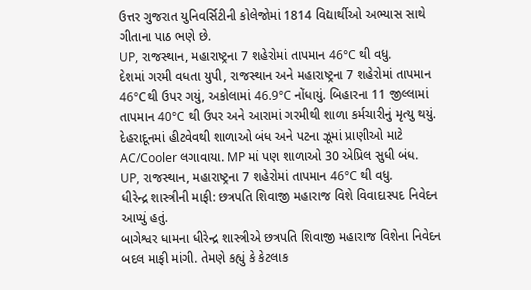ઉત્તર ગુજરાત યુનિવર્સિટીની કોલેજોમાં 1814 વિદ્યાર્થીઓ અભ્યાસ સાથે ગીતાના પાઠ ભણે છે.
UP, રાજસ્થાન, મહારાષ્ટ્રના 7 શહેરોમાં તાપમાન 46°C થી વધુ.
દેશમાં ગરમી વધતા યુપી, રાજસ્થાન અને મહારાષ્ટ્રના 7 શહેરોમાં તાપમાન 46°Cથી ઉપર ગયું, અકોલામાં 46.9°C નોંધાયું. બિહારના 11 જીલ્લામાં તાપમાન 40°C થી ઉપર અને આરામાં ગરમીથી શાળા કર્મચારીનું મૃત્યુ થયું. દેહરાદૂનમાં હીટવેવથી શાળાઓ બંધ અને પટના ઝૂમાં પ્રાણીઓ માટે AC/Cooler લગાવાયા. MP માં પણ શાળાઓ 30 એપ્રિલ સુધી બંધ.
UP, રાજસ્થાન, મહારાષ્ટ્રના 7 શહેરોમાં તાપમાન 46°C થી વધુ.
ધીરેન્દ્ર શાસ્ત્રીની માફી: છત્રપતિ શિવાજી મહારાજ વિશે વિવાદાસ્પદ નિવેદન આપ્યું હતું.
બાગેશ્વર ધામના ધીરેન્દ્ર શાસ્ત્રીએ છત્રપતિ શિવાજી મહારાજ વિશેના નિવેદન બદલ માફી માંગી. તેમણે કહ્યું કે કેટલાક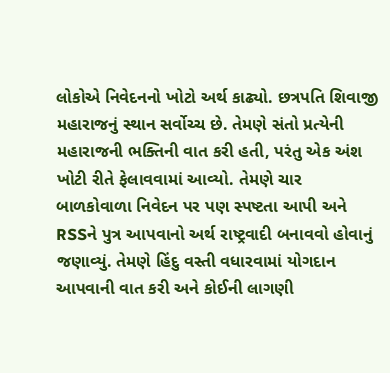લોકોએ નિવેદનનો ખોટો અર્થ કાઢ્યો. છત્રપતિ શિવાજી મહારાજનું સ્થાન સર્વોચ્ચ છે. તેમણે સંતો પ્રત્યેની મહારાજની ભક્તિની વાત કરી હતી, પરંતુ એક અંશ ખોટી રીતે ફેલાવવામાં આવ્યો. તેમણે ચાર બાળકોવાળા નિવેદન પર પણ સ્પષ્ટતા આપી અને RSSને પુત્ર આપવાનો અર્થ રાષ્ટ્રવાદી બનાવવો હોવાનું જણાવ્યું. તેમણે હિંદુ વસ્તી વધારવામાં યોગદાન આપવાની વાત કરી અને કોઈની લાગણી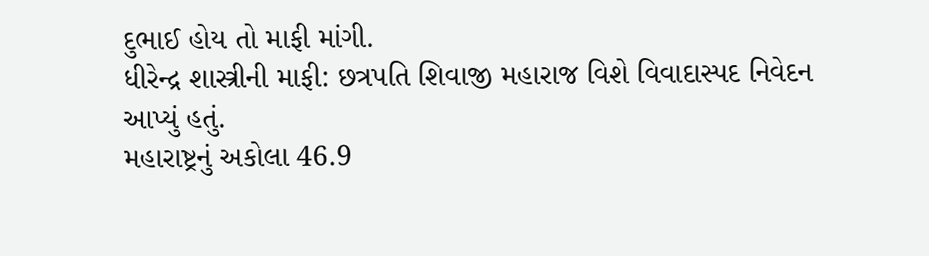દુભાઈ હોય તો માફી માંગી.
ધીરેન્દ્ર શાસ્ત્રીની માફી: છત્રપતિ શિવાજી મહારાજ વિશે વિવાદાસ્પદ નિવેદન આપ્યું હતું.
મહારાષ્ટ્રનું અકોલા 46.9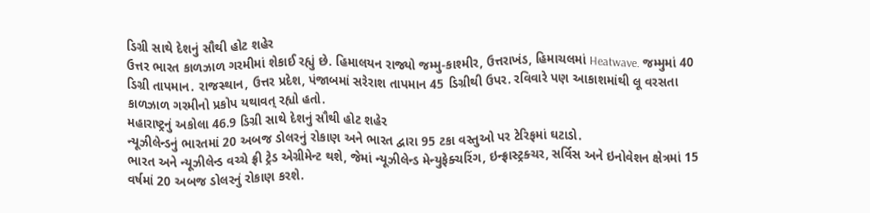ડિગ્રી સાથે દેશનું સૌથી હોટ શહેર
ઉત્તર ભારત કાળઝાળ ગરમીમાં શેકાઈ રહ્યું છે. હિમાલયન રાજ્યો જમ્મુ-કાશ્મીર, ઉત્તરાખંડ, હિમાચલમાં Heatwave. જમ્મુમાં 40 ડિગ્રી તાપમાન. રાજસ્થાન, ઉત્તર પ્રદેશ, પંજાબમાં સરેરાશ તાપમાન 45 ડિગ્રીથી ઉપર. રવિવારે પણ આકાશમાંથી લૂ વરસતા કાળઝાળ ગરમીનો પ્રકોપ યથાવત્ રહ્યો હતો.
મહારાષ્ટ્રનું અકોલા 46.9 ડિગ્રી સાથે દેશનું સૌથી હોટ શહેર
ન્યૂઝીલેન્ડનું ભારતમાં 20 અબજ ડોલરનું રોકાણ અને ભારત દ્વારા 95 ટકા વસ્તુઓ પર ટેરિફમાં ઘટાડો.
ભારત અને ન્યૂઝીલેન્ડ વચ્ચે ફ્રી ટ્રેડ એગ્રીમેન્ટ થશે, જેમાં ન્યૂઝીલેન્ડ મેન્યુફેક્ચરિંગ, ઇન્ફ્રાસ્ટ્રક્ચર, સર્વિસ અને ઇનોવેશન ક્ષેત્રમાં 15 વર્ષમાં 20 અબજ ડોલરનું રોકાણ કરશે.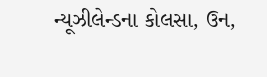ન્યૂઝીલેન્ડના કોલસા, ઉન,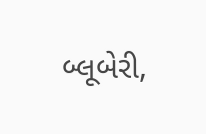બ્લૂબેરી,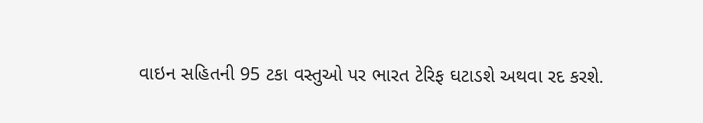વાઇન સહિતની 95 ટકા વસ્તુઓ પર ભારત ટેરિફ ઘટાડશે અથવા રદ કરશે.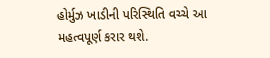હોર્મુઝ ખાડીની પરિસ્થિતિ વચ્ચે આ મહત્વપૂર્ણ કરાર થશે.